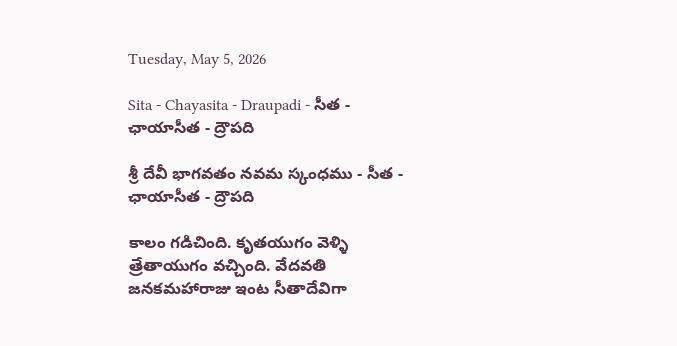Tuesday, May 5, 2026

Sita - Chayasita - Draupadi - సీత - ఛాయాసీత - ద్రౌపది

శ్రీ దేవీ భాగవతం నవమ స్కంధము - సీత - ఛాయాసీత - ద్రౌపది

కాలం గడిచింది. కృతయుగం వెళ్ళి త్రేతాయుగం వచ్చింది. వేదవతి జనకమహారాజు ఇంట సీతాదేవిగా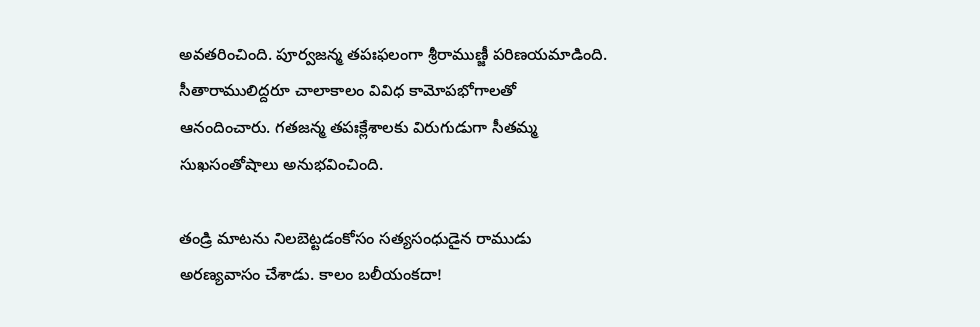అవతరించింది. పూర్వజన్మ తపఃఫలంగా శ్రీరాముణ్జీ పరిణయమాడింది. సీతారాములిద్దరూ చాలాకాలం వివిధ కామోపభోగాలతో ఆనందించారు. గతజన్మ తపఃక్లేశాలకు విరుగుడుగా సీతమ్మ సుఖసంతోషాలు అనుభవించింది.

తండ్రి మాటను నిలబెట్టడంకోసం సత్యసంధుడైన రాముడు అరణ్యవాసం చేశాడు. కాలం బలీయంకదా!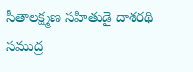సీతాలక్ష్మణ సహితుడై దాశరథి సముద్ర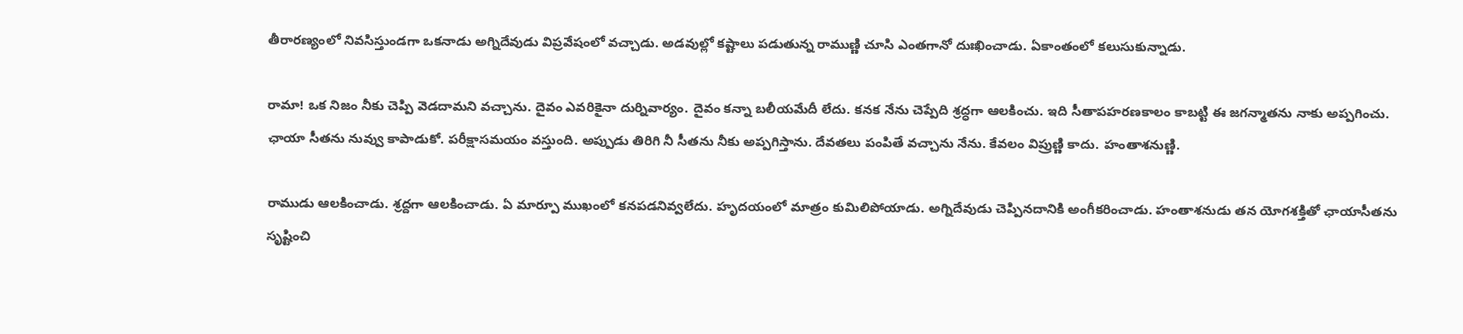తీరారణ్యంలో నివసిస్తుండగా ఒకనాడు అగ్నిదేవుడు విప్రవేషంలో వచ్చాడు. అడవుల్లో కష్టాలు పడుతున్న రాముణ్ణి చూసి ఎంతగానో దుఃఖించాడు. ఏకాంతంలో కలుసుకున్నాడు.

రామా! ఒక నిజం నీకు చెప్పి వెడదామని వచ్చాను. దైవం ఎవరికైనా దుర్నివార్యం. దైవం కన్నా బలీయమేదీ లేదు. కనక నేను చెప్పేది శ్రద్ధగా ఆలకించు. ఇది సీతాపహరణకాలం కాబట్టి ఈ జగన్మాతను నాకు అప్పగించు. ఛాయా సీతను నువ్వు కాపాడుకో. పరీక్షాసమయం వస్తుంది. అప్పుడు తిరిగి నీ సీతను నీకు అప్పగిస్తాను. దేవతలు పంపితే వచ్చాను నేను. కేవలం విప్రుణ్ణి కాదు. హంతాశనుణ్ణి.

రాముడు ఆలకించాడు. శ్రద్దగా ఆలకించాడు. ఏ మార్పూ ముఖంలో కనపడనివ్వలేదు. హృదయంలో మాత్రం కుమిలిపోయాడు. అగ్నిదేవుడు చెప్పినదానికి అంగీకరించాడు. హంతాశనుడు తన యోగశక్తితో ఛాయాసీతను సృష్టించి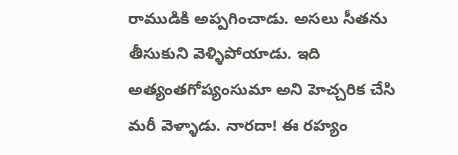రాముడికి అప్పగించాడు. అసలు సీతను తీసుకుని వెళ్ళిపోయాడు. ఇది అత్యంతగోప్యంసుమా అని హెచ్చరిక చేసి మరీ వెళ్ళాడు. నారదా! ఈ రహ్యం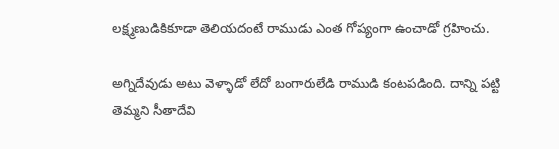లక్ష్మణుడికికూడా తెలియదంటే రాముడు ఎంత గోప్యంగా ఉంచాడో గ్రహించు.

అగ్నిదేవుడు అటు వెళ్ళాడో లేదో బంగారులేడి రాముడి కంటపడింది. దాన్ని పట్టి తెమ్మని సీతాదేవి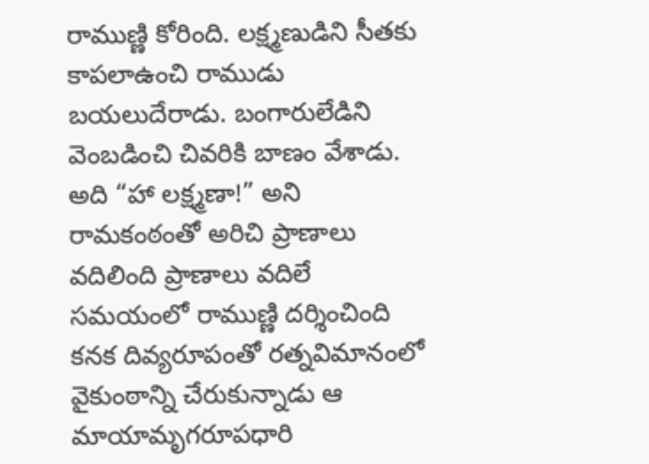రాముణ్ణి కోరింది. లక్ష్మణుడిని సీతకు కాపలాఉంచి రాముడు బయలుదేరాడు. బంగారులేడిని వెంబడించి చివరికి బాణం వేశాడు. అది “హా లక్ష్మణా!” అని రామకంఠంతో అరిచి ప్రాణాలు వదిలింది ప్రాణాలు వదిలే సమయంలో రాముణ్ణి దర్శించింది కనక దివ్యరూపంతో రత్నవిమానంలో వైకుంఠాన్ని చేరుకున్నాడు ఆ మాయామృగరూపధారి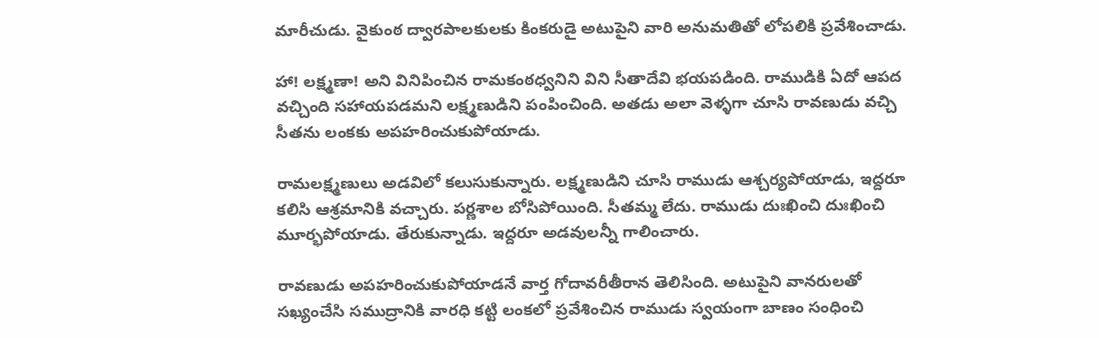మారీచుడు. వైకుంఠ ద్వారపాలకులకు కింకరుడై అటుపైని వారి అనుమతితో లోపలికి ప్రవేశించాడు.

హా! లక్ష్మణా! అని వినిపించిన రామకంఠధ్వనిని విని సీతాదేవి భయపడింది. రాముడికి ఏదో ఆపద వచ్చింది సహాయపడమని లక్ష్మణుడిని పంపించింది. అతడు అలా వెళ్ళగా చూసి రావణుడు వచ్చి సీతను లంకకు అపహరించుకుపోయాడు.

రామలక్ష్మణులు అడవిలో కలుసుకున్నారు. లక్ష్మణుడిని చూసి రాముడు ఆశ్చర్యపోయాడు, ఇద్దరూ కలిసి ఆశ్రమానికి వచ్చారు. పర్ణశాల బోసిపోయింది. సీతమ్మ లేదు. రాముడు దుఃఖించి దుఃఖించి మూర్భపోయాడు. తేరుకున్నాడు. ఇద్దరూ అడవులన్నీ గాలించారు.

రావణుడు అపహరించుకుపోయాడనే వార్త గోదావరీతీరాన తెలిసింది. అటుపైని వానరులతో సఖ్యంచేసి సముద్రానికి వారధి కట్టి లంకలో ప్రవేశించిన రాముడు స్వయంగా బాణం సంధించి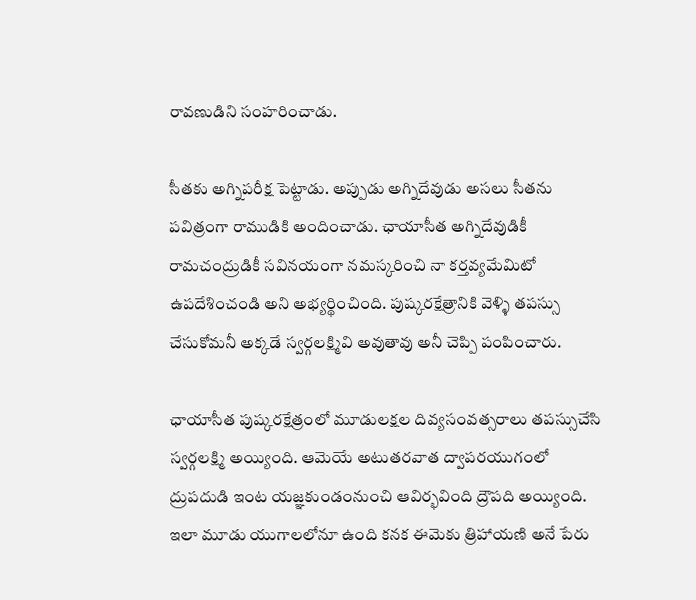రావణుడిని సంహరించాడు.

సీతకు అగ్నిపరీక్ష పెట్టాడు. అప్పుడు అగ్నిదేవుడు అసలు సీతను పవిత్రంగా రాముడికి అందించాడు. ఛాయాసీత అగ్నిదేవుడికీ రామచంద్రుడికీ సవినయంగా నమస్కరించి నా కర్తవ్యమేమిటో ఉపదేశించండి అని అభ్యర్థించింది. పుష్కరక్షేత్రానికి వెళ్ళి తపస్సు చేసుకోమనీ అక్కడే స్వర్గలక్ష్మివి అవుతావు అనీ చెప్పి పంపించారు.

ఛాయాసీత పుష్కరక్షేత్రంలో మూడులక్షల దివ్యసంవత్సరాలు తపస్సుచేసి స్వర్గలక్ష్మి అయ్యింది. ఆమెయే అటుతరవాత ద్వాపరయుగంలో ద్రుపదుడి ఇంట యజ్ఞకుండంనుంచి ఆవిర్భవింది ద్రౌపది అయ్యింది. ఇలా మూడు యుగాలలోనూ ఉంది కనక ఈమెకు త్రిహాయణి అనే పేరు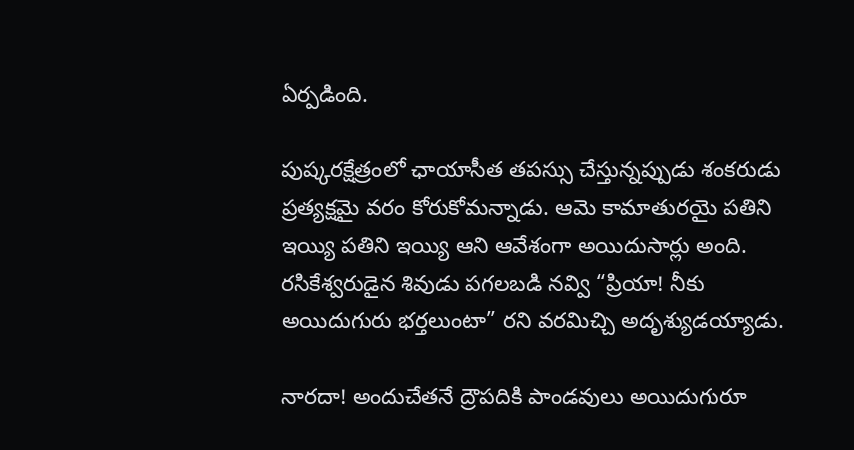ఏర్పడింది.

పుష్కరక్షేత్రంలో ఛాయాసీత తపస్సు చేస్తున్నప్పుడు శంకరుడు ప్రత్యక్షమై వరం కోరుకోమన్నాడు. ఆమె కామాతురయై పతిని ఇయ్యి పతిని ఇయ్యి ఆని ఆవేశంగా అయిదుసార్లు అంది. రసికేశ్వరుడైన శివుడు పగలబడి నవ్వి “ప్రియా! నీకు అయిదుగురు భర్తలుంటా” రని వరమిచ్చి అదృశ్యుడయ్యాడు.

నారదా! అందుచేతనే ద్రౌపదికి పాండవులు అయిదుగురూ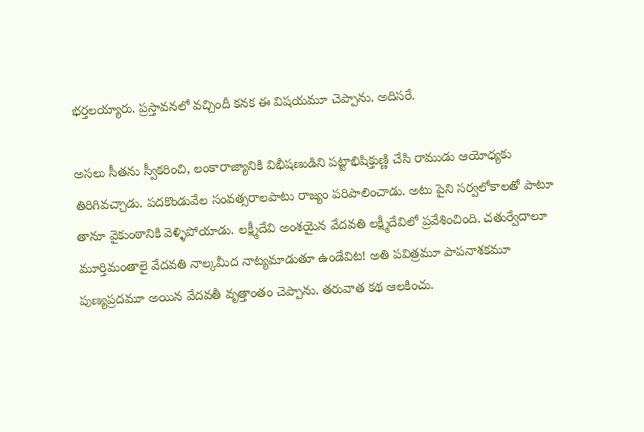భర్తలయ్యారు. ప్రస్తావనలో వచ్చిందీ కనక ఈ విషయమూ చెప్పాను. అదిసరే.

అసలు సీతను స్వీకరించి, లంకారాజ్యానికి విభీషణుడిని పట్టాభిషిక్తుణ్ణి చేసి రాముడు ఆయోధ్యకు తిరిగివచ్చాడు. పదకొండువేల సంవత్సరాలపాటు రాజ్యం పరిపాలించాడు. అటు పైని సర్వలోకాలతో పాటూ తానూ వైకుంఠానికి వెళ్ళిపోయాడు. లక్ష్మీదేవి అంశయైన వేదవతి లక్ష్మీదేవిలో ప్రవేశించింది. చతుర్వేదాలూ మూర్తిమంతాలై వేదవతి నాల్కమీద నాట్యమాడుతూ ఉండేవిట! అతి పవిత్రమూ పాపనాశకమూ పుణ్యప్రదమూ అయిన వేదవతీ వృత్తాంతం చెప్పాను. తరువాత కథ ఆలకించు.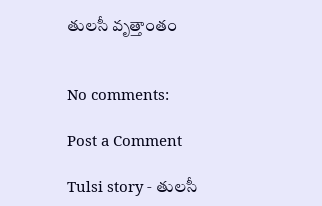తులసీ వృత్తాంతం


No comments:

Post a Comment

Tulsi story - తులసీ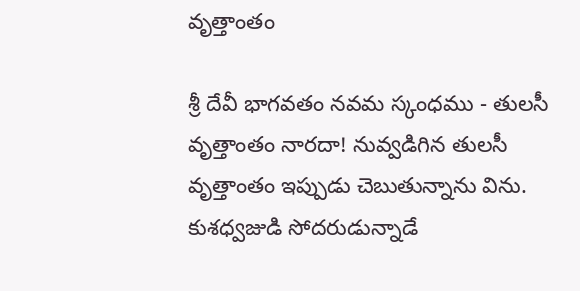వృత్తాంతం

శ్రీ దేవీ భాగవతం నవమ స్కంధము - తులసీ వృత్తాంతం నారదా! నువ్వడిగిన తులసీ వృత్తాంతం ఇప్పుడు చెబుతున్నాను విను. కుశధ్వజుడి సోదరుడున్నాడే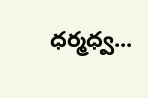ధర్మధ్వ...